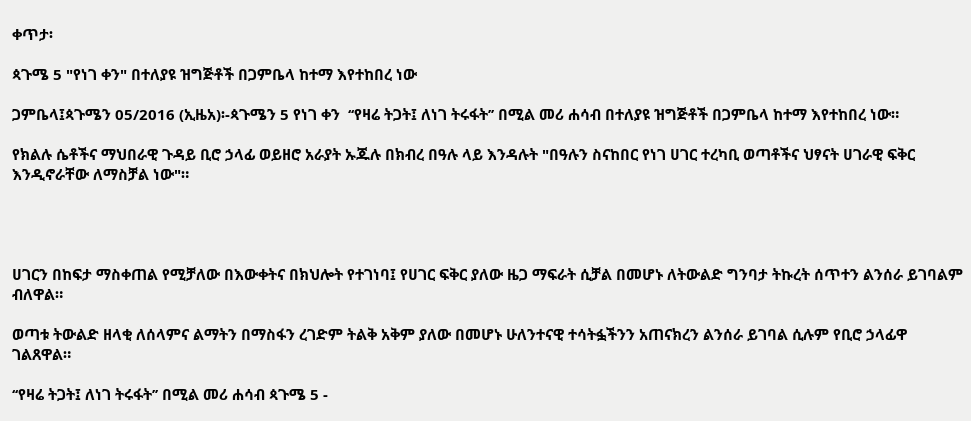ቀጥታ፡

ጳጉሜ 5 "የነገ ቀን" በተለያዩ ዝግጅቶች በጋምቤላ ከተማ እየተከበረ ነው

ጋምቤላ፤ጳጉሜን 05/2016 (ኢዜአ)፡-ጳጉሜን 5 የነገ ቀን  ‘‘የዛሬ ትጋት፤ ለነገ ትሩፋት’’ በሚል መሪ ሐሳብ በተለያዩ ዝግጅቶች በጋምቤላ ከተማ እየተከበረ ነው።

የክልሉ ሴቶችና ማህበራዊ ጉዳይ ቢሮ ኃላፊ ወይዘሮ አራያት ኡጁሉ በክብረ በዓሉ ላይ እንዳሉት "በዓሉን ስናከበር የነገ ሀገር ተረካቢ ወጣቶችና ህፃናት ሀገራዊ ፍቅር እንዲኖራቸው ለማስቻል ነው"።




ሀገርን በከፍታ ማስቀጠል የሚቻለው በእውቀትና በክህሎት የተገነባ፤ የሀገር ፍቅር ያለው ዜጋ ማፍራት ሲቻል በመሆኑ ለትውልድ ግንባታ ትኩረት ሰጥተን ልንሰራ ይገባልም ብለዋል።

ወጣቱ ትውልድ ዘላቂ ለሰላምና ልማትን በማስፋን ረገድም ትልቅ አቅም ያለው በመሆኑ ሁለንተናዊ ተሳትፏችንን አጠናክረን ልንሰራ ይገባል ሲሉም የቢሮ ኃላፊዋ ገልጸዋል።

‘‘የዛሬ ትጋት፤ ለነገ ትሩፋት’’ በሚል መሪ ሐሳብ ጳጉሜ 5 -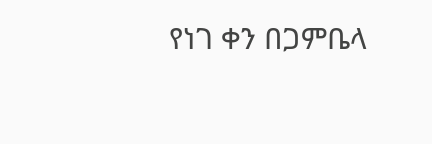የነገ ቀን በጋምቤላ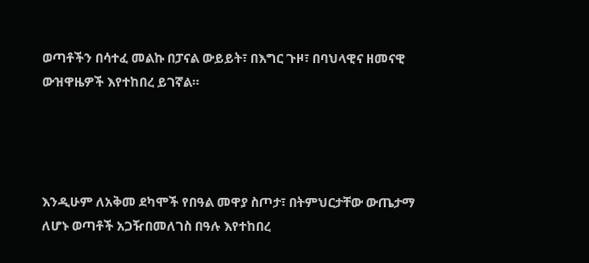ወጣቶችን በሳተፈ መልኩ በፓናል ውይይት፣ በእግር ጉዞ፣ በባህላዊና ዘመናዊ ውዝዋዜዎች እየተከበረ ይገኛል።




እንዲሁም ለአቅመ ደካሞች የበዓል መዋያ ስጦታ፣ በትምህርታቸው ውጤታማ ለሆኑ ወጣቶች አጋዥበመለገስ በዓሉ እየተከበረ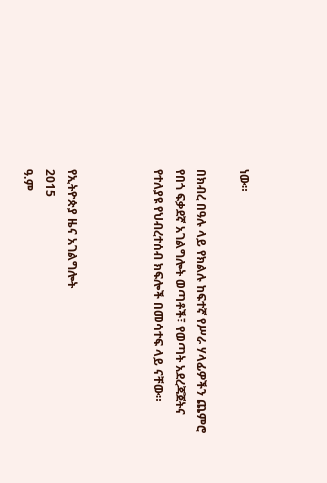ነው።

በክብረ በዓሉ ላይ የክልሉ ከፍተኛ የሥራ ሃላፊዎችን ጨምሮ የበጎ ፍቃደኛ አገልግሎት ወጣቶች፣ የወጣት አደረጃጀትና የተለያዩ የህብረተሰብ ክፍሎች በመሳተፍ ላይ ናቸው።



የኢትዮጵያ ዜና አገልግሎት
2015
ዓ.ም